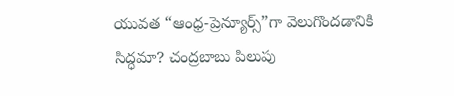యువత “ఆంధ్ర-ప్రెన్యూర్స్”గా వెలుగొందడానికి సిద్ధమా? చంద్రబాబు పిలుపు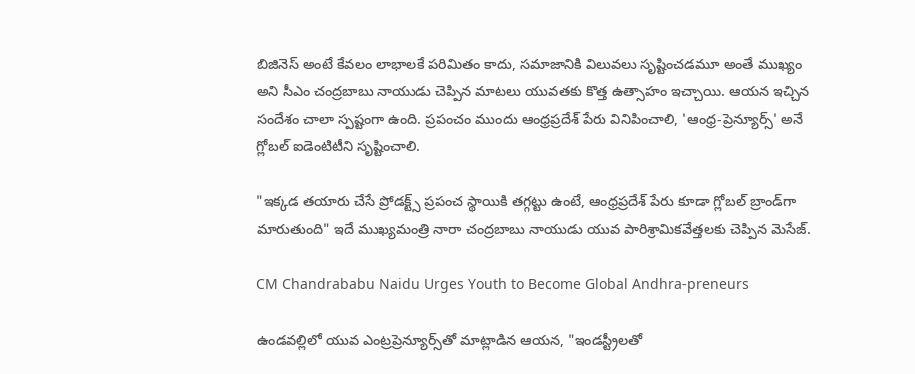బిజినెస్ అంటే కేవలం లాభాలకే పరిమితం కాదు, సమాజానికి విలువలు సృష్టించడమూ అంతే ముఖ్యం అని సీఎం చంద్రబాబు నాయుడు చెప్పిన మాటలు యువతకు కొత్త ఉత్సాహం ఇచ్చాయి. ఆయన ఇచ్చిన సందేశం చాలా స్పష్టంగా ఉంది. ప్రపంచం ముందు ఆంధ్రప్రదేశ్ పేరు వినిపించాలి, 'ఆంధ్ర-ప్రెన్యూర్స్' అనే గ్లోబల్ ఐడెంటిటీని సృష్టించాలి.

"ఇక్కడ తయారు చేసే ప్రోడక్ట్స్ ప్రపంచ స్థాయికి తగ్గట్టు ఉంటే, ఆంధ్రప్రదేశ్ పేరు కూడా గ్లోబల్ బ్రాండ్‌గా మారుతుంది" ఇదే ముఖ్యమంత్రి నారా చంద్రబాబు నాయుడు యువ పారిశ్రామికవేత్తలకు చెప్పిన మెసేజ్.

CM Chandrababu Naidu Urges Youth to Become Global Andhra-preneurs

ఉండవల్లిలో యువ ఎంట్రప్రెన్యూర్స్‌తో మాట్లాడిన ఆయన, "ఇండస్ట్రీలతో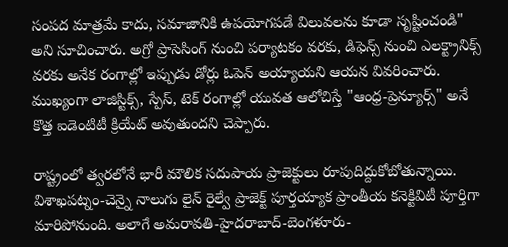సంపద మాత్రమే కాదు, సమాజానికి ఉపయోగపడే విలువలను కూడా సృష్టించండి" అని సూచించారు. అగ్రో ప్రాసెసింగ్‌ నుంచి పర్యాటకం వరకు, డిఫెన్స్ నుంచి ఎలక్ట్రానిక్స్ వరకు అనేక రంగాల్లో ఇప్పుడు డోర్లు ఓపెన్ అయ్యాయని ఆయన వివరించారు. ముఖ్యంగా లాజిస్టిక్స్, స్పేస్, టెక్ రంగాల్లో యువత ఆలోచిస్తే "ఆంధ్ర-ప్రెన్యూర్స్" అనే కొత్త ఐడెంటిటీ క్రియేట్ అవుతుందని చెప్పారు.

రాష్ట్రంలో త్వరలోనే భారీ మౌలిక సదుపాయ ప్రాజెక్టులు రూపుదిద్దుకోబోతున్నాయి. విశాఖపట్నం-చెన్నై నాలుగు లైన్ రైల్వే ప్రాజెక్ట్ పూర్తయ్యాక ప్రాంతీయ కనెక్టివిటీ పూర్తిగా మారిపోనుంది. అలాగే అమరావతి-హైదరాబాద్-బెంగళూరు-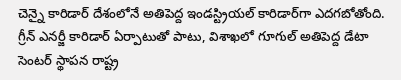చెన్నై కారిడార్ దేశంలోనే అతిపెద్ద ఇండస్ట్రియల్ కారిడార్‌గా ఎదగబోతోంది. గ్రీన్ ఎనర్జీ కారిడార్ ఏర్పాటుతో పాటు, విశాఖలో గూగుల్ అతిపెద్ద డేటా సెంటర్ స్థాపన రాష్ట్ర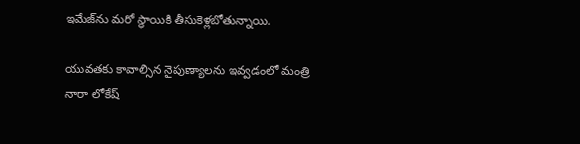ఇమేజ్‌ను మరో స్థాయికి తీసుకెళ్లబోతున్నాయి.

యువతకు కావాల్సిన నైపుణ్యాలను ఇవ్వడంలో మంత్రి నారా లోకేష్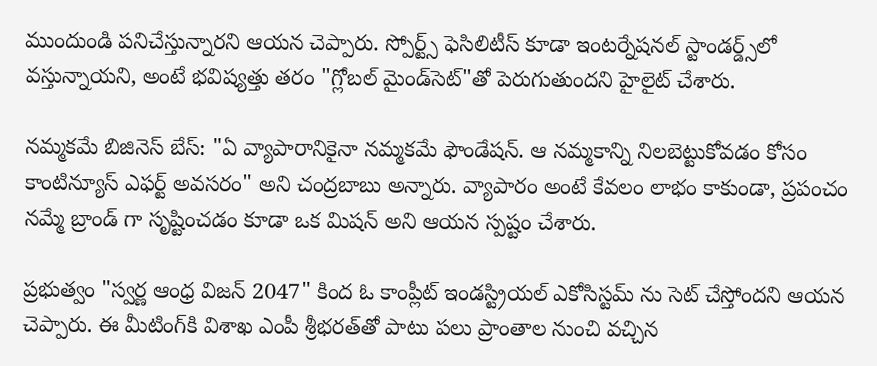ముందుండి పనిచేస్తున్నారని ఆయన చెప్పారు. స్పోర్ట్స్ ఫెసిలిటీస్ కూడా ఇంటర్నేషనల్ స్టాండర్డ్స్‌లో వస్తున్నాయని, అంటే భవిష్యత్తు తరం "గ్లోబల్ మైండ్‌సెట్"తో పెరుగుతుందని హైలైట్ చేశారు.

నమ్మకమే బిజినెస్ బేస్: "ఏ వ్యాపారానికైనా నమ్మకమే ఫౌండేషన్. ఆ నమ్మకాన్ని నిలబెట్టుకోవడం కోసం కాంటిన్యూస్ ఎఫర్ట్ అవసరం" అని చంద్రబాబు అన్నారు. వ్యాపారం అంటే కేవలం లాభం కాకుండా, ప్రపంచం నమ్మే బ్రాండ్ గా సృష్టించడం కూడా ఒక మిషన్ అని ఆయన స్పష్టం చేశారు.

ప్రభుత్వం "స్వర్ణ ఆంధ్ర విజన్ 2047" కింద ఓ కాంప్లీట్ ఇండస్ట్రియల్ ఎకోసిస్టమ్ ను సెట్ చేస్తోందని ఆయన చెప్పారు. ఈ మీటింగ్‌కి విశాఖ ఎంపీ శ్రీభరత్‌తో పాటు పలు ప్రాంతాల నుంచి వచ్చిన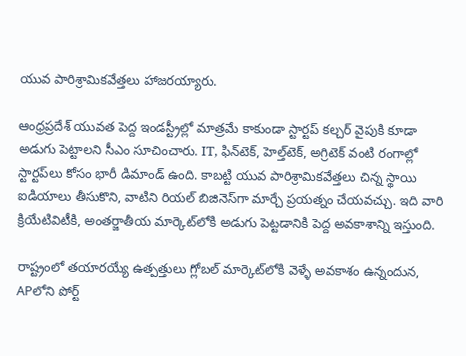యువ పారిశ్రామికవేత్తలు హాజరయ్యారు.

ఆంధ్రప్రదేశ్ యువత పెద్ద ఇండస్ట్రీల్లో మాత్రమే కాకుండా స్టార్టప్ కల్చర్ వైపుకి కూడా అడుగు పెట్టాలని సీఎం సూచించారు. IT, ఫిన్‌టెక్, హెల్త్‌టెక్, అగ్రిటెక్ వంటి రంగాల్లో స్టార్టప్‌లు కోసం భారీ డిమాండ్ ఉంది. కాబట్టి యువ పారిశ్రామికవేత్తలు చిన్న స్థాయి ఐడియాలు తీసుకొని, వాటిని రియల్ బిజినెస్‌గా మార్చే ప్రయత్నం చేయవచ్చు. ఇది వారి క్రియేటివిటీకి, అంతర్జాతీయ మార్కెట్‌లోకి అడుగు పెట్టడానికి పెద్ద అవకాశాన్ని ఇస్తుంది.

రాష్ట్రంలో తయారయ్యే ఉత్పత్తులు గ్లోబల్ మార్కెట్‌లోకి వెళ్ళే అవకాశం ఉన్నందున, APలోని పోర్ట్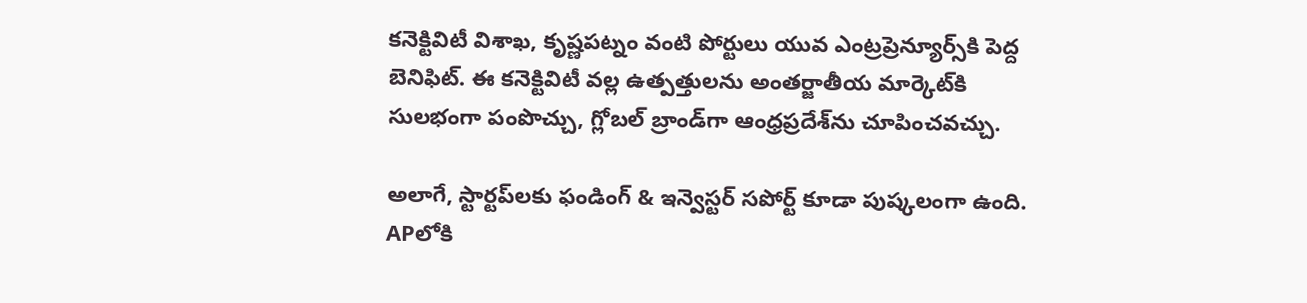కనెక్టివిటీ విశాఖ, కృష్ణపట్నం వంటి పోర్టులు యువ ఎంట్రప్రెన్యూర్స్‌కి పెద్ద బెనిఫిట్. ఈ కనెక్టివిటీ వల్ల ఉత్పత్తులను అంతర్జాతీయ మార్కెట్‌కి సులభంగా పంపొచ్చు, గ్లోబల్ బ్రాండ్‌గా ఆంధ్రప్రదేశ్‌ను చూపించవచ్చు.

అలాగే, స్టార్టప్‌లకు ఫండింగ్ & ఇన్వెస్టర్ సపోర్ట్ కూడా పుష్కలంగా ఉంది. APలోకి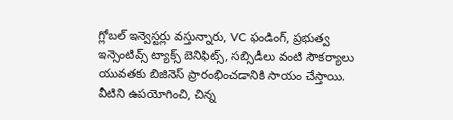గ్లోబల్ ఇన్వెస్టర్లు వస్తున్నారు, VC ఫండింగ్, ప్రభుత్వ ఇన్సెంటివ్స్ ట్యాక్స్ బెనిఫిట్స్, సబ్సిడీలు వంటి సౌకర్యాలు యువతకు బిజినెస్ ప్రారంభించడానికి సాయం చేస్తాయి. వీటిని ఉపయోగించి, చిన్న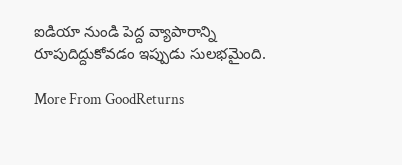ఐడియా నుండి పెద్ద వ్యాపారాన్ని రూపుదిద్దుకోవడం ఇప్పుడు సులభమైంది.

More From GoodReturns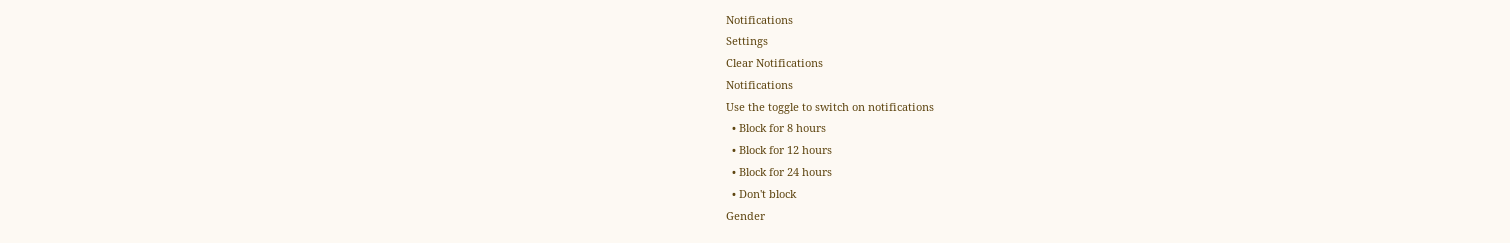Notifications
Settings
Clear Notifications
Notifications
Use the toggle to switch on notifications
  • Block for 8 hours
  • Block for 12 hours
  • Block for 24 hours
  • Don't block
Gender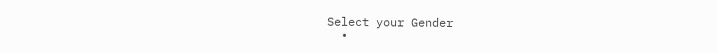Select your Gender
  •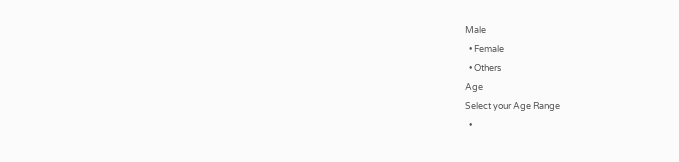Male
  • Female
  • Others
Age
Select your Age Range
  •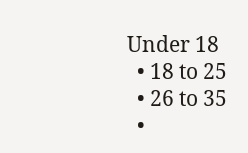Under 18
  • 18 to 25
  • 26 to 35
  •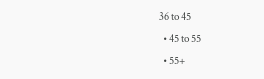36 to 45
  • 45 to 55
  • 55+